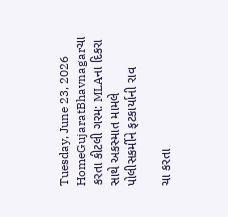Tuesday, June 23, 2026
HomeGujaratBhavnagarચા કરતા કીટલી ગરમ: MLAના દિકરા સાથે અકસ્માત મામલે પોલીસકર્મીને ફટકાર્યાની રાવ

ચા કરતા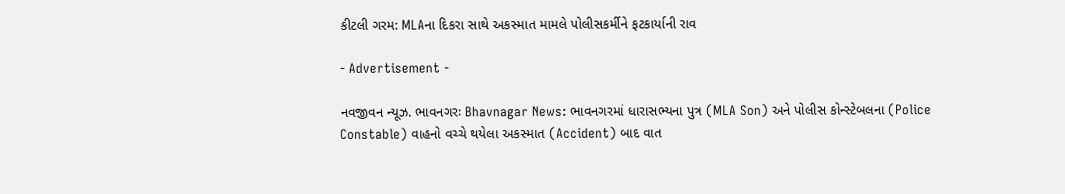કીટલી ગરમ: MLAના દિકરા સાથે અકસ્માત મામલે પોલીસકર્મીને ફટકાર્યાની રાવ

- Advertisement -

નવજીવન ન્યૂઝ. ભાવનગરઃ Bhavnagar News: ભાવનગરમાં ધારાસભ્યના પુત્ર (MLA Son) અને પોલીસ કોન્સ્ટેબલના (Police Constable) વાહનો વચ્ચે થયેલા અકસ્માત (Accident) બાદ વાત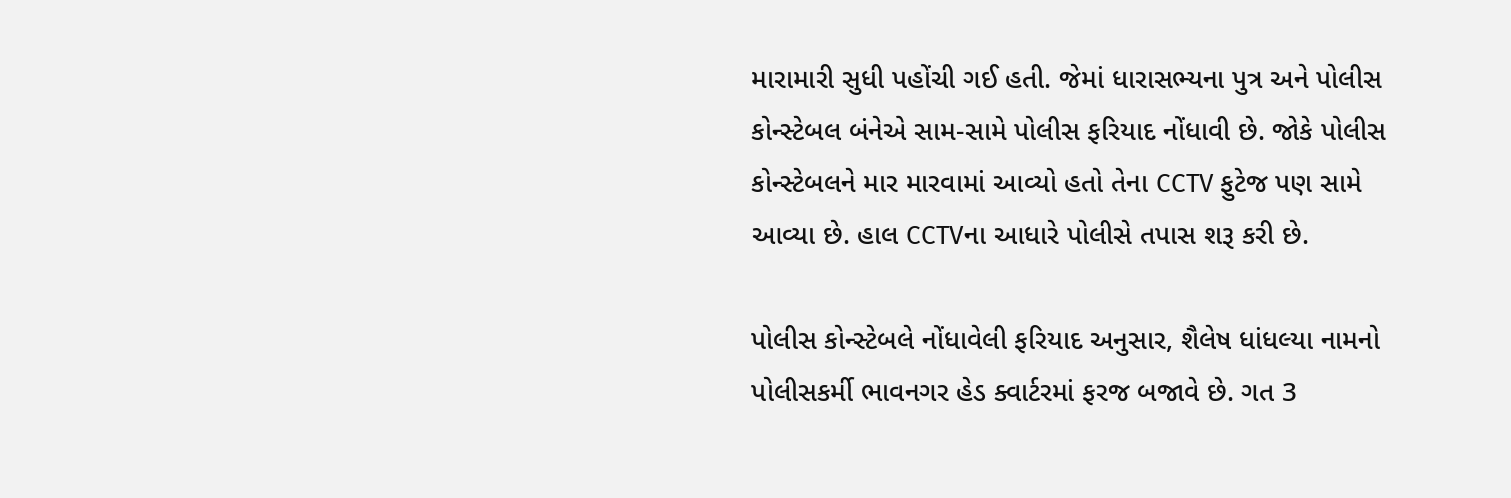મારામારી સુધી પહોંચી ગઈ હતી. જેમાં ધારાસભ્યના પુત્ર અને પોલીસ કોન્સ્ટેબલ બંનેએ સામ-સામે પોલીસ ફરિયાદ નોંધાવી છે. જોકે પોલીસ કોન્સ્ટેબલને માર મારવામાં આવ્યો હતો તેના CCTV ફુટેજ પણ સામે આવ્યા છે. હાલ CCTVના આધારે પોલીસે તપાસ શરૂ કરી છે.

પોલીસ કોન્સ્ટેબલે નોંધાવેલી ફરિયાદ અનુસાર, શૈલેષ ધાંધલ્યા નામનો પોલીસકર્મી ભાવનગર હેડ ક્વાર્ટરમાં ફરજ બજાવે છે. ગત 3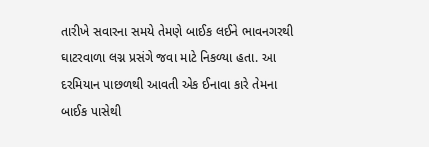તારીખે સવારના સમયે તેમણે બાઈક લઈને ભાવનગરથી ઘાટરવાળા લગ્ન પ્રસંગે જવા માટે નિકળ્યા હતા. આ દરમિયાન પાછળથી આવતી એક ઈનાવા કારે તેમના બાઈક પાસેથી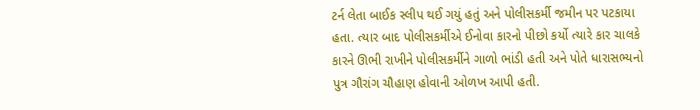ટર્ન લેતા બાઈક સ્લીપ થઈ ગયું હતું અને પોલીસકર્મી જમીન પર પટકાયા હતા. ત્યાર બાદ પોલીસકર્મીએ ઈનોવા કારનો પીછો કર્યો ત્યારે કાર ચાલકે કારને ઊભી રાખીને પોલીસકર્મીને ગાળો ભાંડી હતી અને પોતે ધારાસભ્યનો પુત્ર ગૌરાંગ ચૌહાણ હોવાની ઓળખ આપી હતી.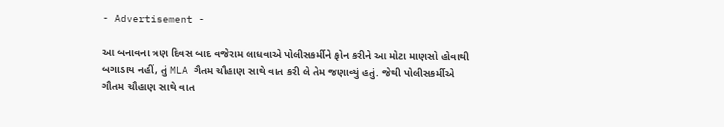- Advertisement -

આ બનાવના ત્રણ દિવસ બાદ વજેરામ લાધવાએ પોલીસકર્મીને ફોન કરીને આ મોટા માણસો હોવાથી બગાડાય નહીં, તું MLA ગૈતમ ચૌહાણ સાથે વાત કરી લે તેમ જણાવ્યું હતું. જેથી પોલીસકર્મીએ ગૌતમ ચૌહાણ સાથે વાત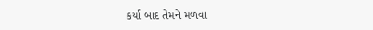કર્યા બાદ તેમને મળવા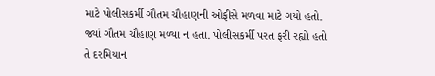માટે પોલીસકર્મી ગૌતમ ચૌહાણની ઓફીસે મળવા માટે ગયો હતો. જ્યાં ગૌતમ ચૌહાણ મળ્યા ન હતા. પોલીસકર્મી પરત ફરી રહ્યો હતો તે દરમિયાન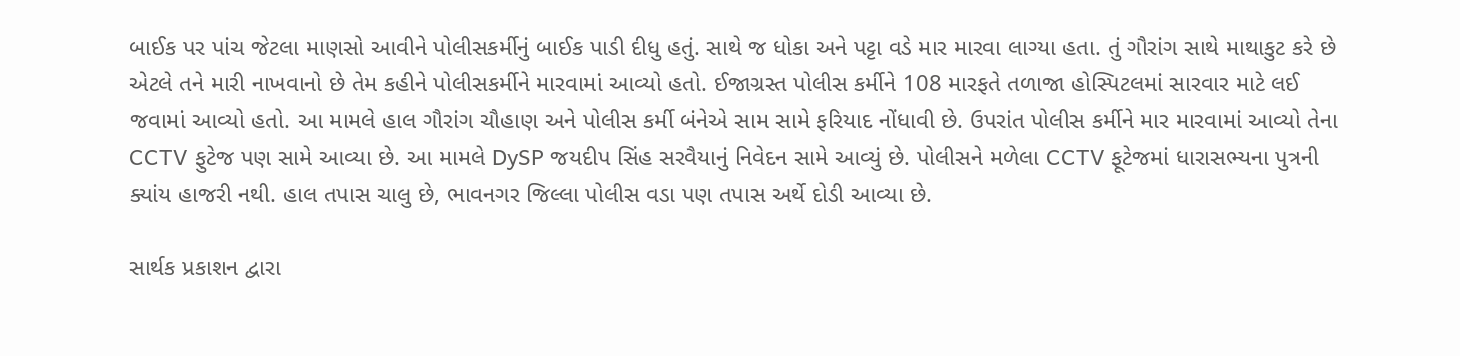બાઈક પર પાંચ જેટલા માણસો આવીને પોલીસકર્મીનું બાઈક પાડી દીધુ હતું. સાથે જ ધોકા અને પટ્ટા વડે માર મારવા લાગ્યા હતા. તું ગૌરાંગ સાથે માથાકુટ કરે છે એટલે તને મારી નાખવાનો છે તેમ કહીને પોલીસકર્મીને મારવામાં આવ્યો હતો. ઈજાગ્રસ્ત પોલીસ કર્મીને 108 મારફતે તળાજા હોસ્પિટલમાં સારવાર માટે લઈ જવામાં આવ્યો હતો. આ મામલે હાલ ગૌરાંગ ચૌહાણ અને પોલીસ કર્મી બંનેએ સામ સામે ફરિયાદ નોંધાવી છે. ઉપરાંત પોલીસ કર્મીને માર મારવામાં આવ્યો તેના CCTV ફુટેજ પણ સામે આવ્યા છે. આ મામલે DySP જયદીપ સિંહ સરવૈયાનું નિવેદન સામે આવ્યું છે. પોલીસને મળેલા CCTV ફૂટેજમાં ધારાસભ્યના પુત્રની ક્યાંય હાજરી નથી. હાલ તપાસ ચાલુ છે, ભાવનગર જિલ્લા પોલીસ વડા પણ તપાસ અર્થે દોડી આવ્યા છે.

સાર્થક પ્રકાશન દ્વારા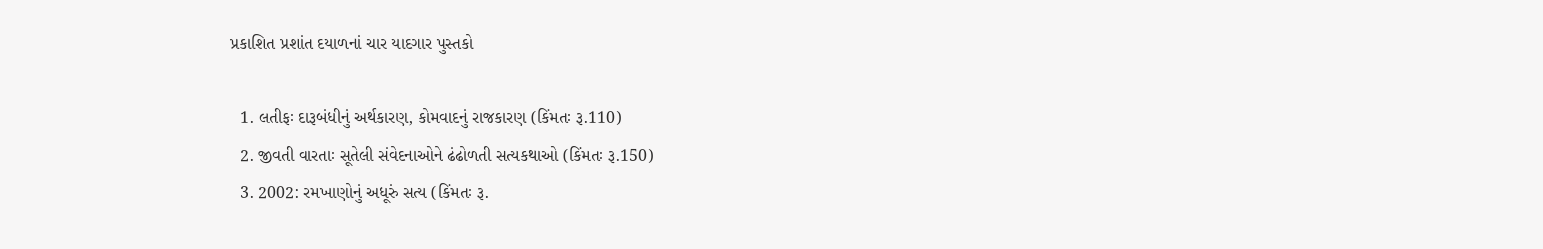પ્રકાશિત પ્રશાંત દયાળનાં ચાર યાદગાર પુસ્તકો

  1. લતીફઃ દારૂબંધીનું અર્થકારણ, કોમવાદનું રાજકારણ (કિંમતઃ રૂ.110)
  2. જીવતી વારતાઃ સૂતેલી સંવેદનાઓને ઢંઢોળતી સત્યકથાઓ (કિંમતઃ રૂ.150)
  3. 2002: રમખાણોનું અધૂરું સત્ય (કિંમતઃ રૂ.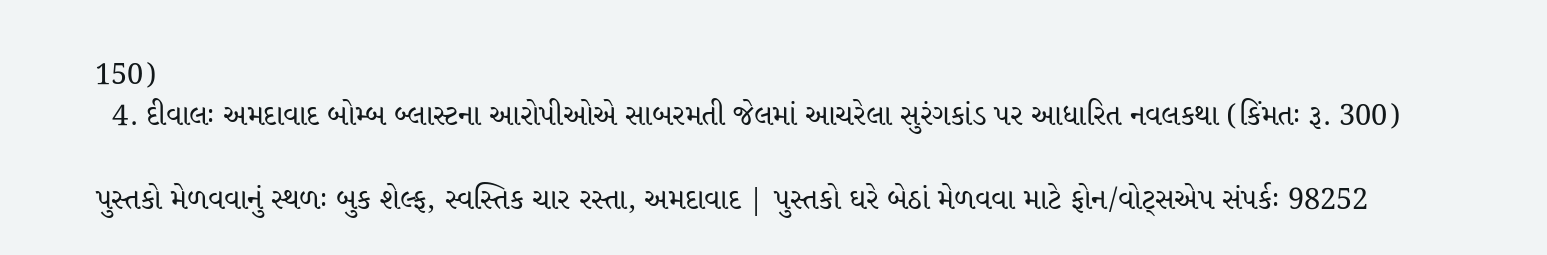150)
  4. દીવાલઃ અમદાવાદ બોમ્બ બ્લાસ્ટના આરોપીઓએ સાબરમતી જેલમાં આચરેલા સુરંગકાંડ પર આધારિત નવલકથા (કિંમતઃ રૂ. 300)

પુસ્તકો મેળવવાનું સ્થળઃ બુક શેલ્ફ, સ્વસ્તિક ચાર રસ્તા, અમદાવાદ | પુસ્તકો ઘરે બેઠાં મેળવવા માટે ફોન/વોટ્સએપ સંપર્કઃ 98252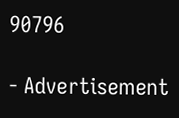90796

- Advertisement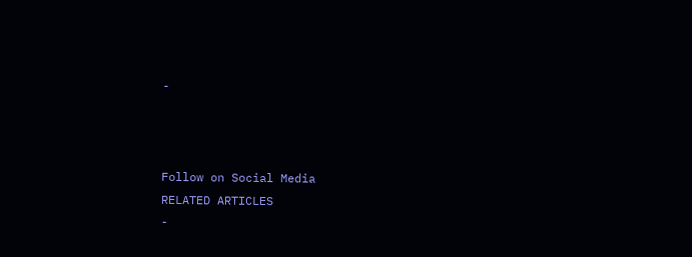-



Follow on Social Media
RELATED ARTICLES
-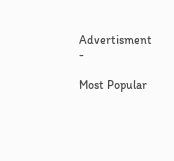Advertisment -

Most Popular